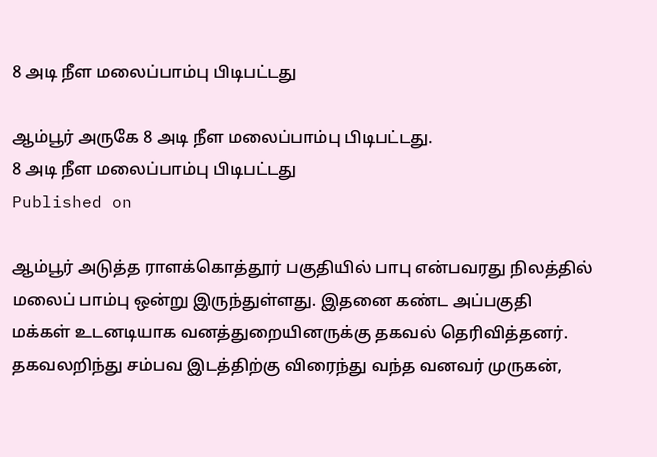8 அடி நீள மலைப்பாம்பு பிடிபட்டது

ஆம்பூர் அருகே 8 அடி நீள மலைப்பாம்பு பிடிபட்டது.
8 அடி நீள மலைப்பாம்பு பிடிபட்டது
Published on

ஆம்பூர் அடுத்த ராளக்கொத்தூர் பகுதியில் பாபு என்பவரது நிலத்தில் மலைப் பாம்பு ஒன்று இருந்துள்ளது. இதனை கண்ட அப்பகுதி மக்கள் உடனடியாக வனத்துறையினருக்கு தகவல் தெரிவித்தனர். தகவலறிந்து சம்பவ இடத்திற்கு விரைந்து வந்த வனவர் முருகன்,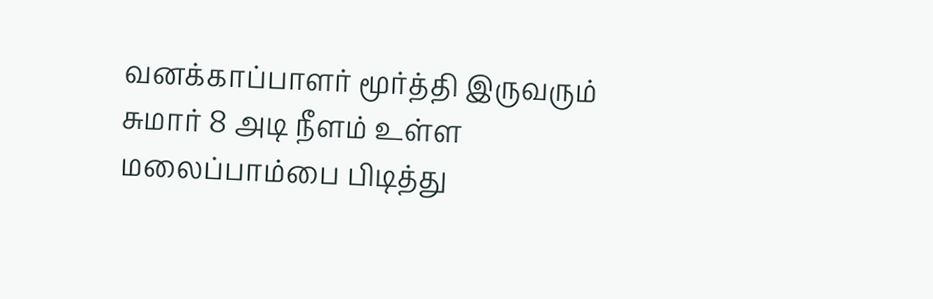வனக்காப்பாளர் மூர்த்தி இருவரும் சுமார் 8 அடி நீளம் உள்ள மலைப்பாம்பை பிடித்து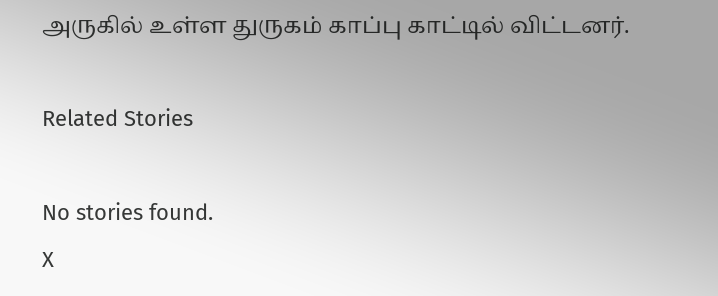அருகில் உள்ள துருகம் காப்பு காட்டில் விட்டனர்.

Related Stories

No stories found.
X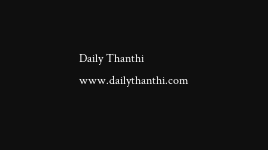Daily Thanthi
www.dailythanthi.com